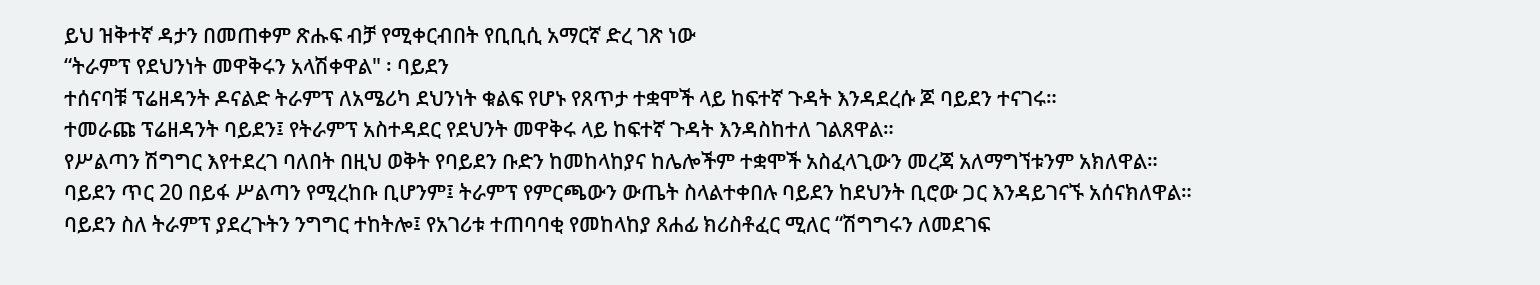ይህ ዝቅተኛ ዳታን በመጠቀም ጽሑፍ ብቻ የሚቀርብበት የቢቢሲ አማርኛ ድረ ገጽ ነው
“ትራምፕ የደህንነት መዋቅሩን አላሽቀዋል" ፡ ባይደን
ተሰናባቹ ፕሬዘዳንት ዶናልድ ትራምፕ ለአሜሪካ ደህንነት ቁልፍ የሆኑ የጸጥታ ተቋሞች ላይ ከፍተኛ ጉዳት እንዳደረሱ ጆ ባይደን ተናገሩ።
ተመራጩ ፕሬዘዳንት ባይደን፤ የትራምፕ አስተዳደር የደህንት መዋቅሩ ላይ ከፍተኛ ጉዳት እንዳስከተለ ገልጸዋል።
የሥልጣን ሽግግር እየተደረገ ባለበት በዚህ ወቅት የባይደን ቡድን ከመከላከያና ከሌሎችም ተቋሞች አስፈላጊውን መረጃ አለማግኘቱንም አክለዋል።
ባይደን ጥር 20 በይፋ ሥልጣን የሚረከቡ ቢሆንም፤ ትራምፕ የምርጫውን ውጤት ስላልተቀበሉ ባይደን ከደህንት ቢሮው ጋር እንዳይገናኙ አሰናክለዋል።
ባይደን ስለ ትራምፕ ያደረጉትን ንግግር ተከትሎ፤ የአገሪቱ ተጠባባቂ የመከላከያ ጸሐፊ ክሪስቶፈር ሚለር “ሽግግሩን ለመደገፍ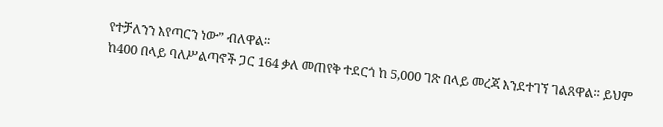የተቻለንን እየጣርን ነው” ብለዋል።
ከ400 በላይ ባለሥልጣኖች ጋር 164 ቃለ መጠየቅ ተደርጎ ከ 5,000 ገጽ በላይ መረጃ እንደተገኘ ገልጸዋል። ይህም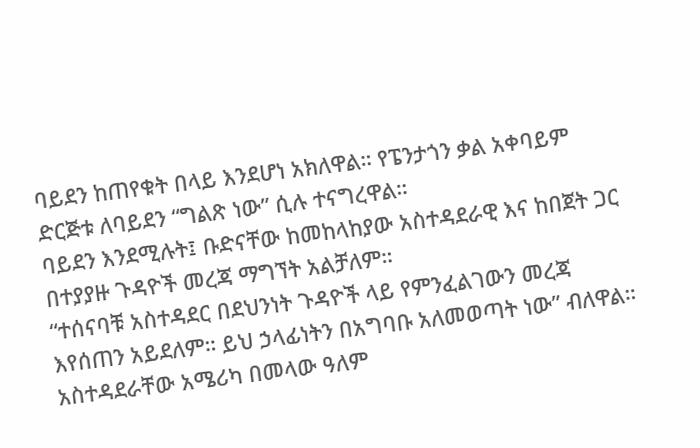ባይደን ከጠየቁት በላይ እንደሆነ አክለዋል። የፔንታጎን ቃል አቀባይም ድርጅቱ ለባይደን “ግልጽ ነው” ሲሉ ተናግረዋል።
ባይደን እንደሚሉት፤ ቡድናቸው ከመከላከያው አስተዳደራዊ እና ከበጀት ጋር በተያያዙ ጉዳዮች መረጃ ማግኘት አልቻለም።
“ተሰናባቹ አስተዳደር በደህንነት ጉዳዮች ላይ የምንፈልገውን መረጃ እየሰጠን አይደለም። ይህ ኃላፊነትን በአግባቡ አለመወጣት ነው” ብለዋል።
አስተዳደራቸው አሜሪካ በመላው ዓለም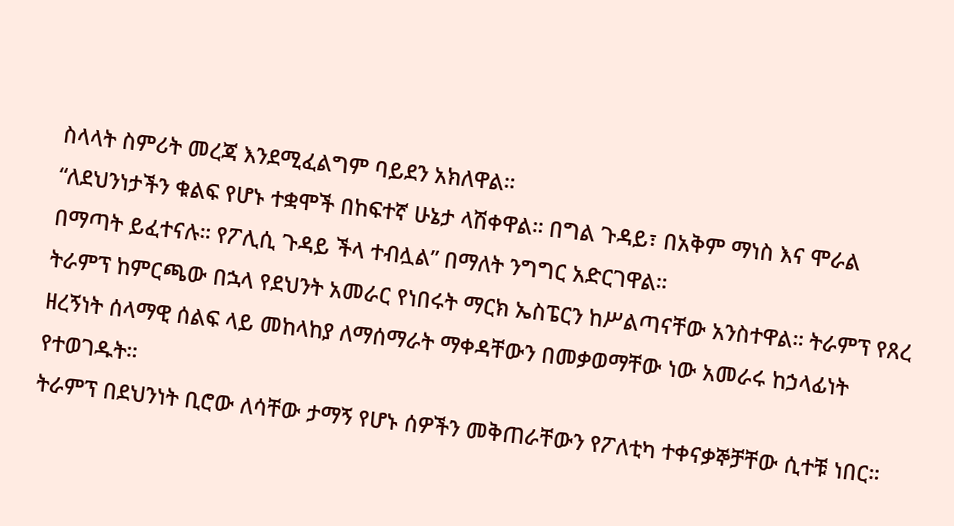ስላላት ስምሪት መረጃ እንደሚፈልግም ባይደን አክለዋል።
“ለደህንነታችን ቁልፍ የሆኑ ተቋሞች በከፍተኛ ሁኔታ ላሽቀዋል። በግል ጉዳይ፣ በአቅም ማነስ እና ሞራል በማጣት ይፈተናሉ። የፖሊሲ ጉዳይ ችላ ተብሏል” በማለት ንግግር አድርገዋል።
ትራምፕ ከምርጫው በኋላ የደህንት አመራር የነበሩት ማርክ ኤስፔርን ከሥልጣናቸው አንስተዋል። ትራምፕ የጸረ ዘረኝነት ሰላማዊ ሰልፍ ላይ መከላከያ ለማሰማራት ማቀዳቸውን በመቃወማቸው ነው አመራሩ ከኃላፊነት የተወገዱት።
ትራምፕ በደህንነት ቢሮው ለሳቸው ታማኝ የሆኑ ሰዎችን መቅጠራቸውን የፖለቲካ ተቀናቃኞቻቸው ሲተቹ ነበር።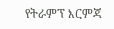የትራምፕ እርምጃ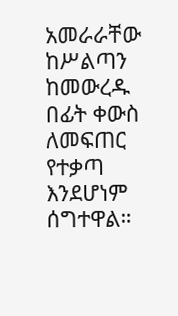አመራራቸው ከሥልጣን ከመውረዱ በፊት ቀውስ ለመፍጠር የተቃጣ እንደሆነም ሰግተዋል።